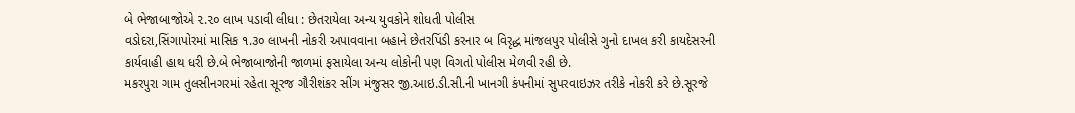બે ભેજાબાજોએ ૨.૨૦ લાખ પડાવી લીધા : છેતરાયેલા અન્ય યુવકોને શોધતી પોલીસ
વડોદરા,સિંગાપોરમાં માસિક ૧.૩૦ લાખની નોકરી અપાવવાના બહાને છેતરપિંડી કરનાર બ વિરૃદ્ધ માંજલપુર પોલીસે ગુનો દાખલ કરી કાયદેસરની કાર્યવાહી હાથ ધરી છે.બે ભેજાબાજોની જાળમાં ફસાયેલા અન્ય લોકોની પણ વિગતો પોલીસ મેળવી રહી છે.
મકરપુરા ગામ તુલસીનગરમાં રહેતા સૂરજ ગૌરીશંકર સીંગ મંજુસર જી.આઇ.ડી.સી.ની ખાનગી કંપનીમાં સુપરવાઇઝર તરીકે નોકરી કરે છે.સૂરજે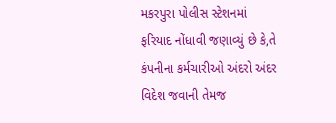મકરપુરા પોલીસ સ્ટેશનમાં ફરિયાદ નોંધાવી જણાવ્યું છે કે,તે કંપનીના કર્મચારીઓ અંદરો અંદર વિદેશ જવાની તેમજ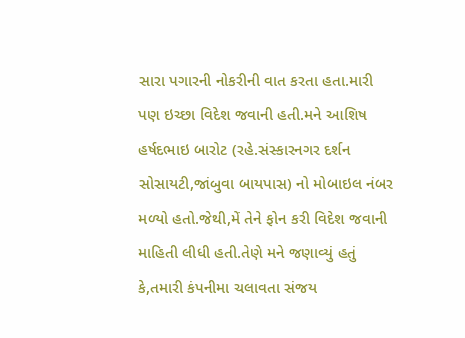સારા પગારની નોકરીની વાત કરતા હતા.મારી પણ ઇચ્છા વિદેશ જવાની હતી.મને આશિષ હર્ષદભાઇ બારોટ (રહે.સંસ્કારનગર દર્શન સોસાયટી,જાંબુવા બાયપાસ) નો મોબાઇલ નંબર મળ્યો હતો.જેથી,મેં તેને ફોન કરી વિદેશ જવાની માહિતી લીધી હતી.તેણે મને જણાવ્યું હતું કે,તમારી કંપનીમા ચલાવતા સંજય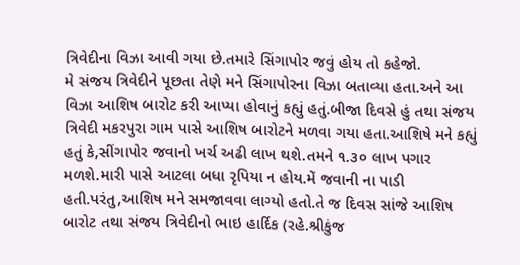ત્રિવેદીના વિઝા આવી ગયા છે.તમારે સિંગાપોર જવું હોય તો કહેજો.
મે સંજય ત્રિવેદીને પૂછતા તેણે મને સિંગાપોરના વિઝા બતાવ્યા હતા.અને આ વિઝા આશિષ બારોટ કરી આપ્યા હોવાનું કહ્યું હતું.બીજા દિવસે હું તથા સંજય ત્રિવેદી મકરપુરા ગામ પાસે આશિષ બારોટને મળવા ગયા હતા.આશિષે મને કહ્યું હતું કે,સીંગાપોર જવાનો ખર્ચ અઢી લાખ થશે.તમને ૧.૩૦ લાખ પગાર મળશે.મારી પાસે આટલા બધા રૃપિયા ન હોય.મેં જવાની ના પાડી હતી.પરંતુ,આશિષ મને સમજાવવા લાગ્યો હતો.તે જ દિવસ સાંજે આશિષ બારોટ તથા સંજય ત્રિવેદીનો ભાઇ હાર્દિક (રહે.શ્રીકુંજ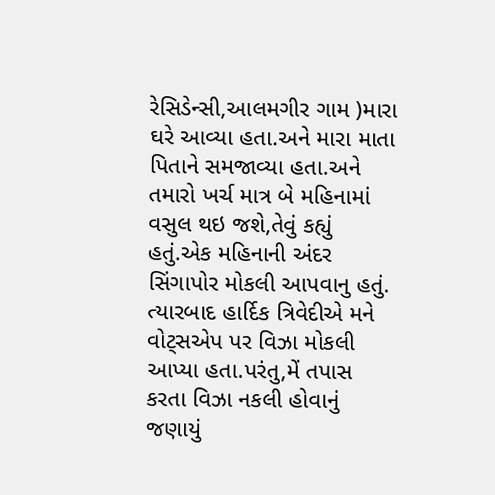રેસિડેન્સી,આલમગીર ગામ )મારા ઘરે આવ્યા હતા.અને મારા માતા પિતાને સમજાવ્યા હતા.અને તમારો ખર્ચ માત્ર બે મહિનામાં વસુલ થઇ જશે,તેવું કહ્યું હતું.એક મહિનાની અંદર સિંગાપોર મોકલી આપવાનુ હતું.
ત્યારબાદ હાર્દિક ત્રિવેદીએ મને વોટ્સએપ પર વિઝા મોકલી આપ્યા હતા.પરંતુ,મેં તપાસ કરતા વિઝા નકલી હોવાનું જણાયું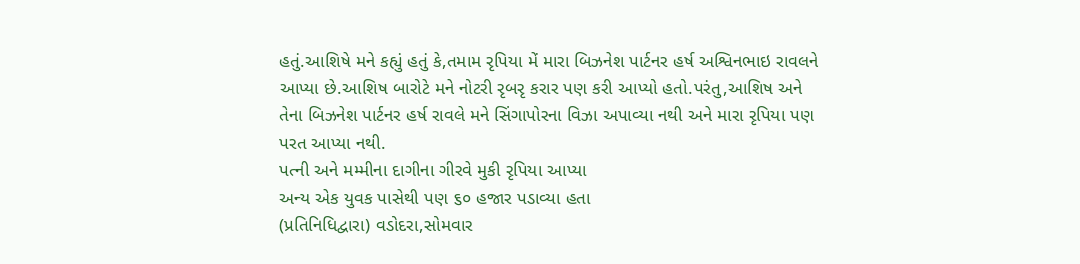હતું.આશિષે મને કહ્યું હતું કે,તમામ રૃપિયા મેં મારા બિઝનેશ પાર્ટનર હર્ષ અશ્વિનભાઇ રાવલને આપ્યા છે.આશિષ બારોટે મને નોટરી રૃબરૃ કરાર પણ કરી આપ્યો હતો.પરંતુ,આશિષ અને તેના બિઝનેશ પાર્ટનર હર્ષ રાવલે મને સિંગાપોરના વિઝા અપાવ્યા નથી અને મારા રૃપિયા પણ પરત આપ્યા નથી.
પત્ની અને મમ્મીના દાગીના ગીરવે મુકી રૃપિયા આપ્યા
અન્ય એક યુવક પાસેથી પણ ૬૦ હજાર પડાવ્યા હતા
(પ્રતિનિધિદ્વારા) વડોદરા,સોમવાર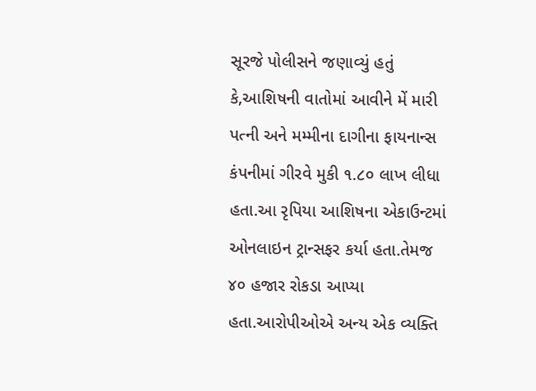સૂરજે પોલીસને જણાવ્યું હતું કે,આશિષની વાતોમાં આવીને મેં મારી પત્ની અને મમ્મીના દાગીના ફાયનાન્સ કંપનીમાં ગીરવે મુકી ૧.૮૦ લાખ લીધા હતા.આ રૃપિયા આશિષના એકાઉન્ટમાં ઓનલાઇન ટ્રાન્સફર કર્યા હતા.તેમજ ૪૦ હજાર રોકડા આપ્યા હતા.આરોપીઓએ અન્ય એક વ્યક્તિ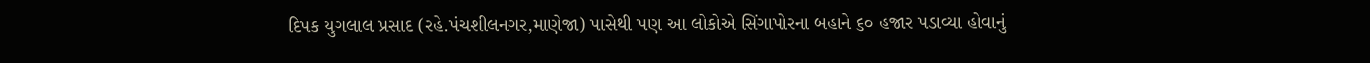દિપક યુગલાલ પ્રસાદ (રહે.પંચશીલનગર,માણેજા) પાસેથી પણ આ લોકોએ સિંગાપોરના બહાને ૬૦ હજાર પડાવ્યા હોવાનું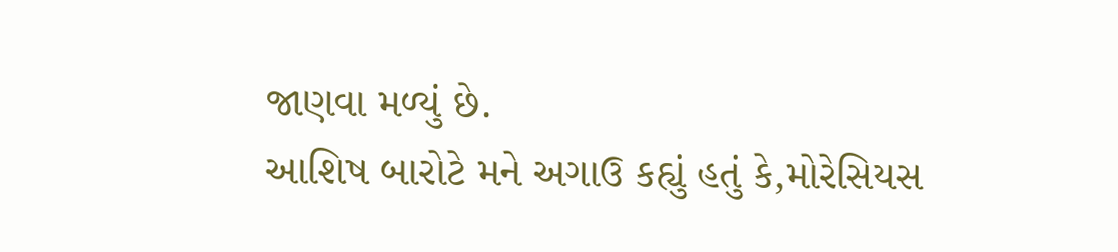જાણવા મળ્યું છે.
આશિષ બારોટે મને અગાઉ કહ્યું હતું કે,મોરેસિયસ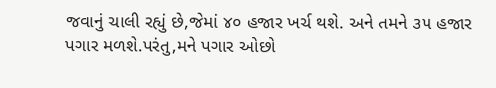જવાનું ચાલી રહ્યું છે,જેમાં ૪૦ હજાર ખર્ચ થશે. અને તમને ૩૫ હજાર પગાર મળશે.પરંતુ,મને પગાર ઓછો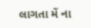લાગતા મેં ના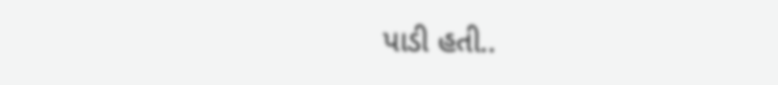પાડી હતી..